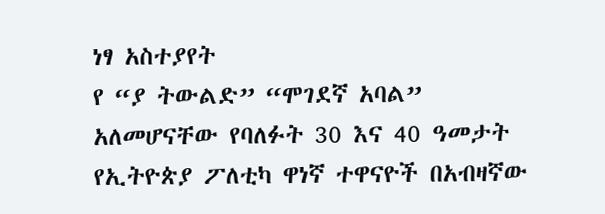ነፃ አስተያየት
የ “ያ ትውልድ” “ሞገደኛ አባል” አለመሆናቸው የባለፉት 30 እና 40 ዓመታት የኢትዮጵያ ፖለቲካ ዋነኛ ተዋናዮች በአብዛኛው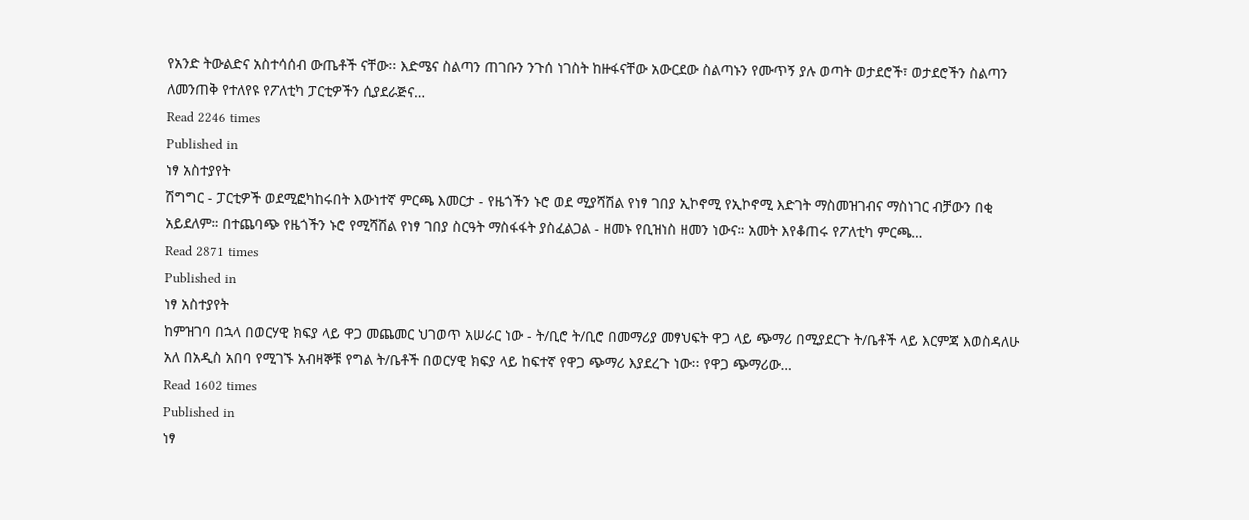የአንድ ትውልድና አስተሳሰብ ውጤቶች ናቸው፡፡ እድሜና ስልጣን ጠገቡን ንጉሰ ነገስት ከዙፋናቸው አውርደው ስልጣኑን የሙጥኝ ያሉ ወጣት ወታደሮች፣ ወታደሮችን ስልጣን ለመንጠቅ የተለየዩ የፖለቲካ ፓርቲዎችን ሲያደራጅና…
Read 2246 times
Published in
ነፃ አስተያየት
ሽግግር - ፓርቲዎች ወደሚፎካከሩበት እውነተኛ ምርጫ እመርታ - የዜጎችን ኑሮ ወደ ሚያሻሽል የነፃ ገበያ ኢኮኖሚ የኢኮኖሚ እድገት ማስመዝገብና ማስነገር ብቻውን በቂ አይደለም። በተጨባጭ የዜጎችን ኑሮ የሚሻሽል የነፃ ገበያ ስርዓት ማስፋፋት ያስፈልጋል - ዘመኑ የቢዝነስ ዘመን ነውና። አመት እየቆጠሩ የፖለቲካ ምርጫ…
Read 2871 times
Published in
ነፃ አስተያየት
ከምዝገባ በኋላ በወርሃዊ ክፍያ ላይ ዋጋ መጨመር ህገወጥ አሠራር ነው - ት/ቢሮ ት/ቢሮ በመማሪያ መፃህፍት ዋጋ ላይ ጭማሪ በሚያደርጉ ት/ቤቶች ላይ እርምጃ እወስዳለሁ አለ በአዲስ አበባ የሚገኙ አብዛኞቹ የግል ት/ቤቶች በወርሃዊ ክፍያ ላይ ከፍተኛ የዋጋ ጭማሪ እያደረጉ ነው፡፡ የዋጋ ጭማሪው…
Read 1602 times
Published in
ነፃ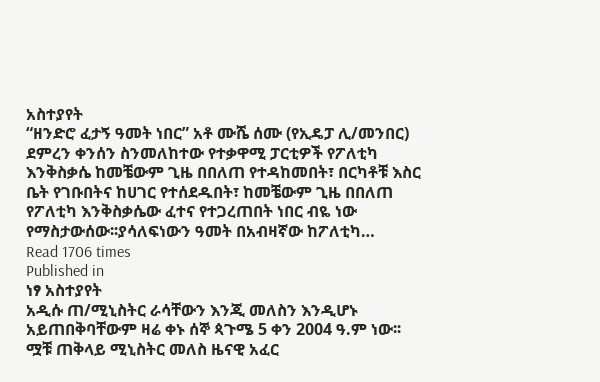አስተያየት
“ዘንድሮ ፈታኝ ዓመት ነበር” አቶ ሙሼ ሰሙ (የኢዴፓ ሊ/መንበር) ደምረን ቀንሰን ስንመለከተው የተቃዋሚ ፓርቲዎች የፖለቲካ እንቅስቃሴ ከመቼውም ጊዜ በበለጠ የተዳከመበት፣ በርካቶቹ እስር ቤት የገቡበትና ከሀገር የተሰደዱበት፣ ከመቼውም ጊዜ በበለጠ የፖለቲካ እንቅስቃሴው ፈተና የተጋረጠበት ነበር ብዬ ነው የማስታውሰው፡፡ያሳለፍነውን ዓመት በአብዛኛው ከፖለቲካ…
Read 1706 times
Published in
ነፃ አስተያየት
አዲሱ ጠ/ሚኒስትር ራሳቸውን እንጂ መለስን እንዲሆኑ አይጠበቅባቸውም ዛሬ ቀኑ ሰኞ ጳጉሜ 5 ቀን 2004 ዓ.ም ነው፡፡ ሟቹ ጠቅላይ ሚኒስትር መለስ ዜናዊ አፈር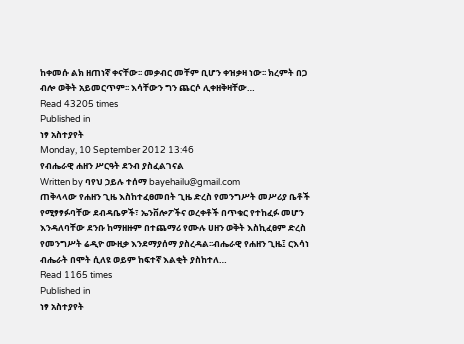ከቀመሱ ልክ ዘጠነኛ ቀናቸው፡፡ መቃብር መቸም ቢሆን ቀዝቃዛ ነው፡፡ ክረምት በጋ ብሎ ወቅት አይመርጥም፡፡ እሳቸውን ግን ጨርሶ ሊቀዘቅዛቸው…
Read 43205 times
Published in
ነፃ አስተያየት
Monday, 10 September 2012 13:46
የብሔራዊ ሐዘን ሥርዓት ደንብ ያስፈልገናል
Written by ባየህ ኃይሉ ተሰማ bayehailu@gmail.com
ጠቅላላው የሐዘን ጊዜ እስከተፈፀመበት ጊዜ ድረስ የመንግሥት መሥሪያ ቤቶች የሚፃፃፉባቸው ደብዳቤዎች፣ ኤንቨሎፖችና ወረቀቶች በጥቁር የተከፈፉ መሆን እንዳለባቸው ደንቡ ከማዘዙም በተጨማሪ የሙሉ ሀዘን ወቅት እስኪፈፀም ድረስ የመንግሥት ሬዲዮ ሙዚቃ እንደማያሰማ ያስረዳል፡፡ብሔራዊ የሐዘን ጊዜ፤ ርእሳነ ብሔራት በሞት ሲለዩ ወይም ከፍተኛ እልቂት ያስከተለ…
Read 1165 times
Published in
ነፃ አስተያየት